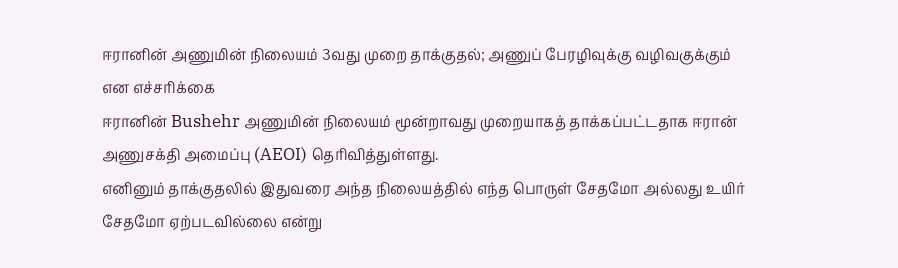ஈரானின் அணுமின் நிலையம் 3வது முறை தாக்குதல்; அணுப் பேரழிவுக்கு வழிவகுக்கும் என எச்சரிக்கை
ஈரானின் Bushehr அணுமின் நிலையம் மூன்றாவது முறையாகத் தாக்கப்பட்டதாக ஈரான் அணுசக்தி அமைப்பு (AEOI) தெரிவித்துள்ளது.
எனினும் தாக்குதலில் இதுவரை அந்த நிலையத்தில் எந்த பொருள் சேதமோ அல்லது உயிர் சேதமோ ஏற்படவில்லை என்று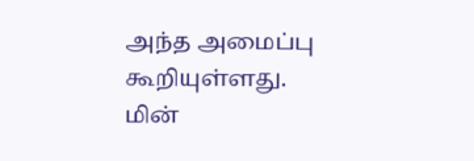அந்த அமைப்பு கூறியுள்ளது.
மின்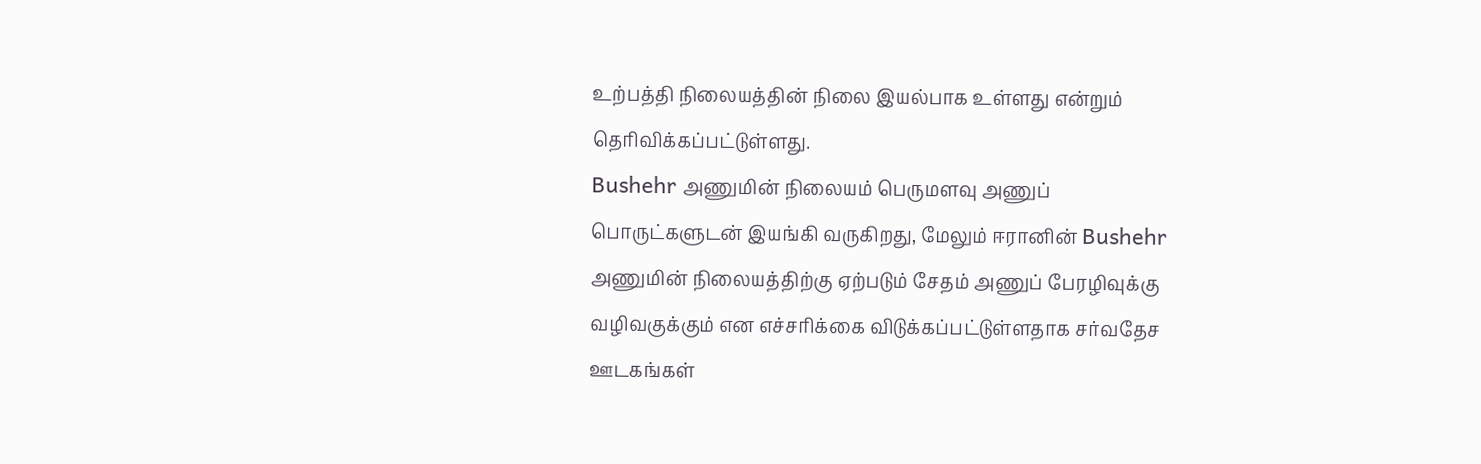உற்பத்தி நிலையத்தின் நிலை இயல்பாக உள்ளது என்றும் தெரிவிக்கப்பட்டுள்ளது.
Bushehr அணுமின் நிலையம் பெருமளவு அணுப் பொருட்களுடன் இயங்கி வருகிறது, மேலும் ஈரானின் Bushehr அணுமின் நிலையத்திற்கு ஏற்படும் சேதம் அணுப் பேரழிவுக்கு வழிவகுக்கும் என எச்சரிக்கை விடுக்கப்பட்டுள்ளதாக சர்வதேச ஊடகங்கள்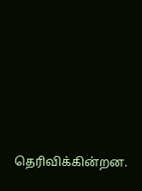தெரிவிக்கின்றன.